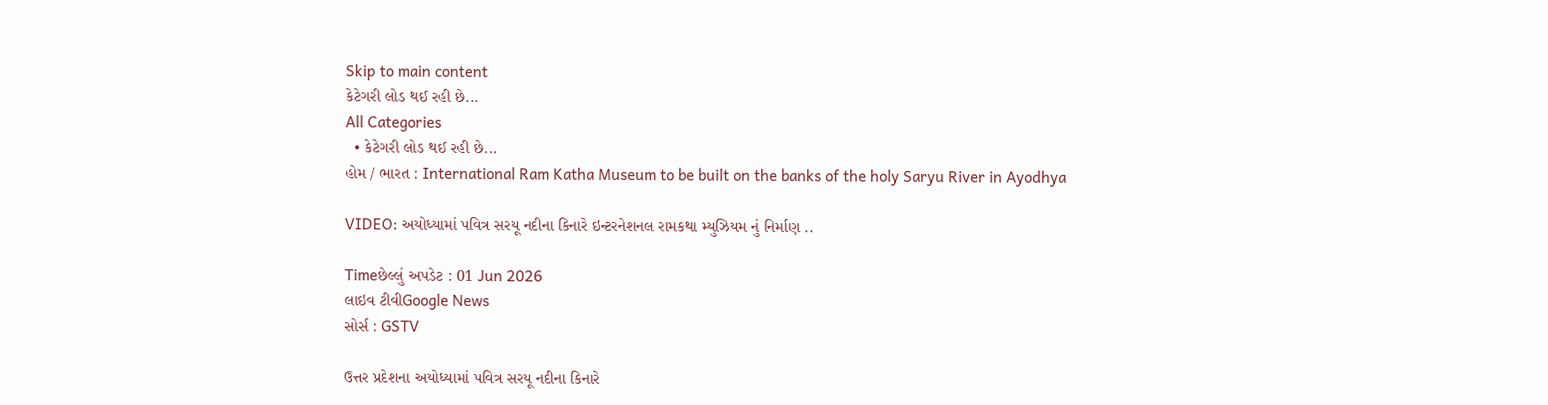Skip to main content
કેટેગરી લોડ થઈ રહી છે...
All Categories
  • કેટેગરી લોડ થઈ રહી છે...
હોમ / ભારત : International Ram Katha Museum to be built on the banks of the holy Saryu River in Ayodhya

VIDEO: અયોધ્યામાં પવિત્ર સરયૂ નદીના કિનારે ઇન્ટરનેશનલ રામકથા મ્યુઝિયમ નું નિર્માણ ..

Timeછેલ્લું અપડેટ : 01 Jun 2026
લાઇવ ટીવીGoogle News
સોર્સ : GSTV

ઉત્તર પ્રદેશના અયોધ્યામાં પવિત્ર સરયૂ નદીના કિનારે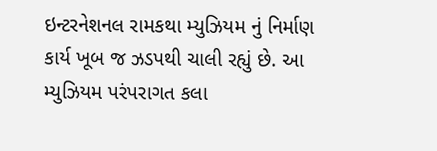ઇન્ટરનેશનલ રામકથા મ્યુઝિયમ નું નિર્માણ કાર્ય ખૂબ જ ઝડપથી ચાલી રહ્યું છે. આ મ્યુઝિયમ પરંપરાગત કલા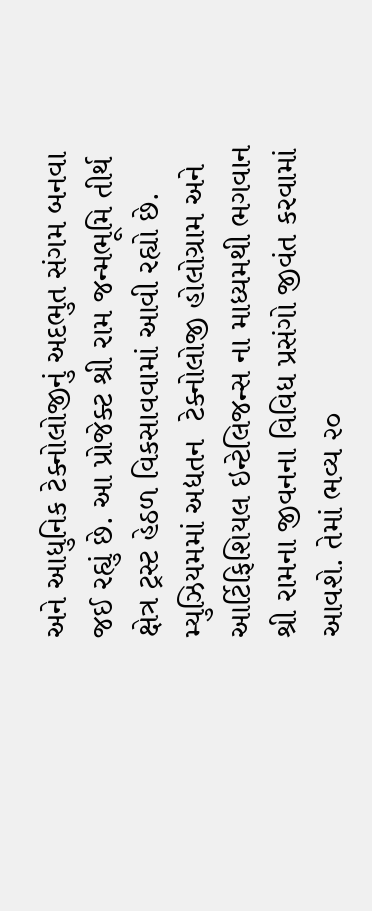અને આધુનિક ટેક્નોલોજીનું અદભુત સંગમ બનવા જઈ રહ્યું છે. આ પ્રોજેક્ટ શ્રી રામ જન્મભૂમિ તીર્થ ક્ષેત્ર ટ્રસ્ટ હેઠળ વિકસાવવામાં આવી રહ્યો છે. મ્યુઝિયમમાં અદ્યતન  ટેક્નોલોજી હોલોગ્રામ અને આર્ટિફિશિયલ ઇન્ટેલિજન્સ ના માધ્યમથી ભગવાન શ્રી રામના જીવનના વિવિધ પ્રસંગો જીવંત કરવામાં આવશે. તેમાં ભવ્ય ૨૦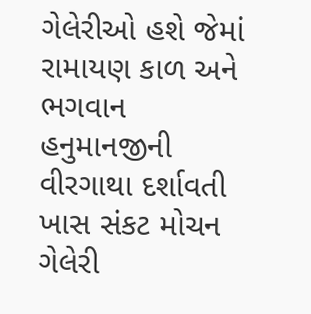ગેલેરીઓ હશે જેમાં રામાયણ કાળ અને ભગવાન હનુમાનજીની વીરગાથા દર્શાવતી ખાસ સંકટ મોચન ગેલેરી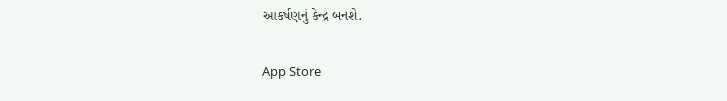આકર્ષણનું કેન્દ્ર બનશે.

App Store